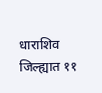धाराशिव जिल्ह्यात ११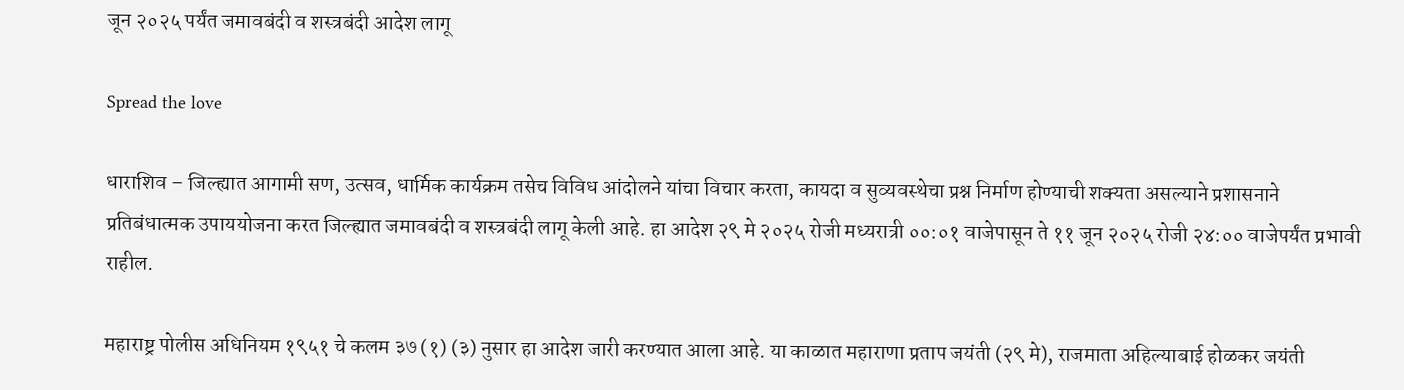जून २०२५ पर्यंत जमावबंदी व शस्त्रबंदी आदेश लागू

Spread the love

धाराशिव – जिल्ह्यात आगामी सण, उत्सव, धार्मिक कार्यक्रम तसेच विविध आंदोलने यांचा विचार करता, कायदा व सुव्यवस्थेचा प्रश्न निर्माण होण्याची शक्यता असल्याने प्रशासनाने प्रतिबंधात्मक उपाययोजना करत जिल्ह्यात जमावबंदी व शस्त्रबंदी लागू केली आहे. हा आदेश २९ मे २०२५ रोजी मध्यरात्री ००:०१ वाजेपासून ते ११ जून २०२५ रोजी २४:०० वाजेपर्यंत प्रभावी राहील.

महाराष्ट्र पोलीस अधिनियम १९५१ चे कलम ३७ (१) (३) नुसार हा आदेश जारी करण्यात आला आहे. या काळात महाराणा प्रताप जयंती (२९ मे), राजमाता अहिल्याबाई होळकर जयंती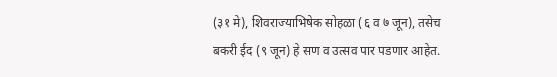(३१ मे), शिवराज्याभिषेक सोहळा (६ व ७ जून), तसेच बकरी ईद (९ जून) हे सण व उत्सव पार पडणार आहेत.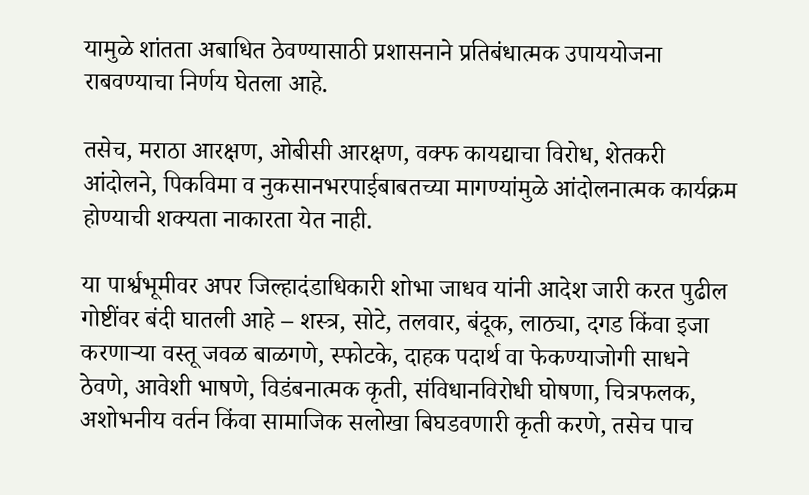यामुळे शांतता अबाधित ठेवण्यासाठी प्रशासनाने प्रतिबंधात्मक उपाययोजना राबवण्याचा निर्णय घेतला आहे.

तसेच, मराठा आरक्षण, ओबीसी आरक्षण, वक्फ कायद्याचा विरोध, शेतकरी आंदोलने, पिकविमा व नुकसानभरपाईबाबतच्या मागण्यांमुळे आंदोलनात्मक कार्यक्रम होण्याची शक्यता नाकारता येत नाही.

या पार्श्वभूमीवर अपर जिल्हादंडाधिकारी शोभा जाधव यांनी आदेश जारी करत पुढील गोष्टींवर बंदी घातली आहे – शस्त्र, सोटे, तलवार, बंदूक, लाठ्या, दगड किंवा इजा करणाऱ्या वस्तू जवळ बाळगणे, स्फोटके, दाहक पदार्थ वा फेकण्याजोगी साधने ठेवणे, आवेशी भाषणे, विडंबनात्मक कृती, संविधानविरोधी घोषणा, चित्रफलक, अशोभनीय वर्तन किंवा सामाजिक सलोखा बिघडवणारी कृती करणे, तसेच पाच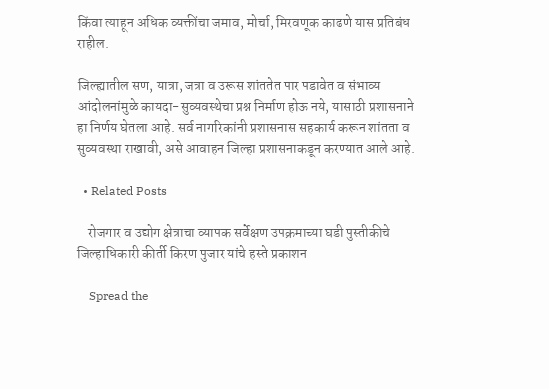किंवा त्याहून अधिक व्यक्तींचा जमाव, मोर्चा, मिरवणूक काढणे यास प्रतिबंध राहील.

जिल्ह्यातील सण, यात्रा, जत्रा व उरूस शांततेत पार पडावेत व संभाव्य आंदोलनांमुळे कायदा-सुव्यवस्थेचा प्रश्न निर्माण होऊ नये, यासाठी प्रशासनाने हा निर्णय घेतला आहे. सर्व नागरिकांनी प्रशासनास सहकार्य करून शांतता व सुव्यवस्था राखावी, असे आवाहन जिल्हा प्रशासनाकडून करण्यात आले आहे.

  • Related Posts

    रोजगार व उद्योग क्षेत्राचा व्यापक सर्वेक्षण उपक्रमाच्या घडी पुस्तीकीचे जिल्हाधिकारी कीर्ती किरण पुजार यांचे हस्ते प्रकाशन

    Spread the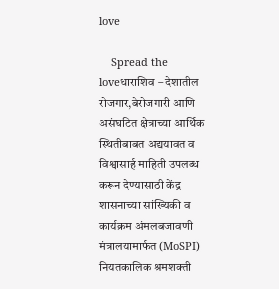love

    Spread the loveधाराशिव – देशातील रोजगार,बेरोजगारी आणि असंघटित क्षेत्राच्या आर्थिक स्थितीबाबत अद्ययावत व विश्वासार्ह माहिती उपलब्ध करून देण्यासाठी केंद्र शासनाच्या सांख्यिकी व कार्यक्रम अंमलबजावणी मंत्रालयामार्फत (MoSPI) नियतकालिक श्रमशक्ती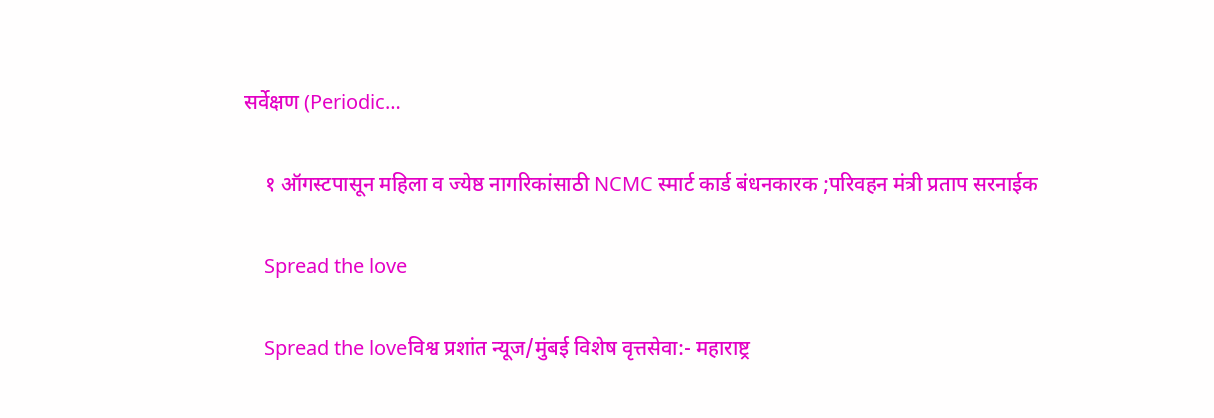सर्वेक्षण (Periodic…

    १ ऑगस्टपासून महिला व ज्येष्ठ नागरिकांसाठी NCMC स्मार्ट कार्ड बंधनकारक ;परिवहन मंत्री प्रताप सरनाईक

    Spread the love

    Spread the loveविश्व प्रशांत न्यूज/मुंबई विशेष वृत्तसेवा:- महाराष्ट्र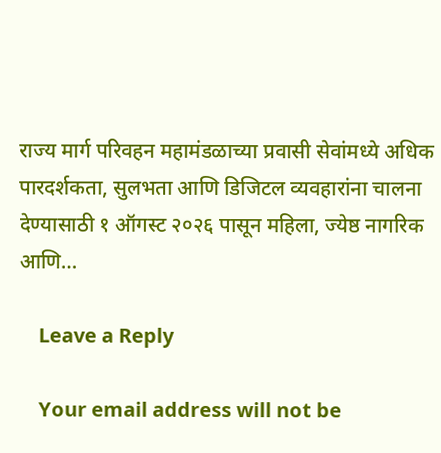राज्य मार्ग परिवहन महामंडळाच्या प्रवासी सेवांमध्ये अधिक पारदर्शकता, सुलभता आणि डिजिटल व्यवहारांना चालना देण्यासाठी १ ऑगस्ट २०२६ पासून महिला, ज्येष्ठ नागरिक आणि…

    Leave a Reply

    Your email address will not be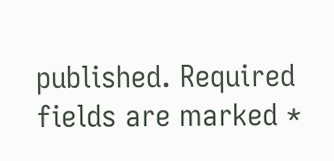published. Required fields are marked *